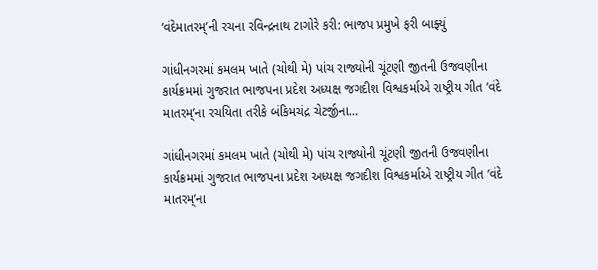‘વંદેમાતરમ્’ની રચના રવિન્દ્રનાથ ટાગોરે કરી: ભાજપ પ્રમુખે ફરી બાફ્યું

ગાંધીનગરમાં કમલમ ખાતે (ચોથી મે) પાંચ રાજ્યોની ચૂંટણી જીતની ઉજવણીના કાર્યક્રમમાં ગુજરાત ભાજપના પ્રદેશ અધ્યક્ષ જગદીશ વિશ્વકર્માએ રાષ્ટ્રીય ગીત ’વંદે માતરમ્’ના રચયિતા તરીકે બંકિમચંદ્ર ચેટર્જીના…

ગાંધીનગરમાં કમલમ ખાતે (ચોથી મે) પાંચ રાજ્યોની ચૂંટણી જીતની ઉજવણીના કાર્યક્રમમાં ગુજરાત ભાજપના પ્રદેશ અધ્યક્ષ જગદીશ વિશ્વકર્માએ રાષ્ટ્રીય ગીત ’વંદે માતરમ્’ના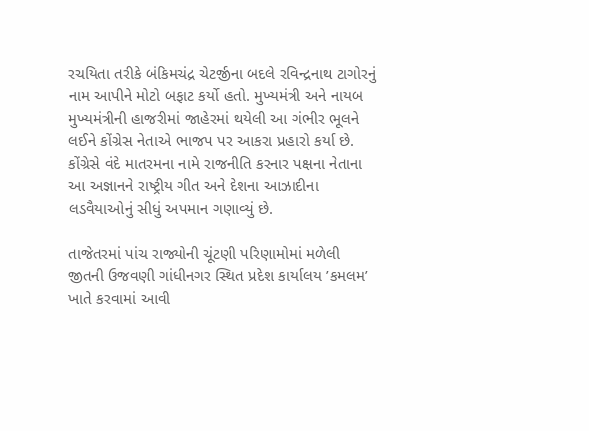રચયિતા તરીકે બંકિમચંદ્ર ચેટર્જીના બદલે રવિન્દ્રનાથ ટાગોરનું નામ આપીને મોટો બફાટ કર્યો હતો. મુખ્યમંત્રી અને નાયબ મુખ્યમંત્રીની હાજરીમાં જાહેરમાં થયેલી આ ગંભીર ભૂલને લઈને કોંગ્રેસ નેતાએ ભાજપ પર આકરા પ્રહારો કર્યા છે. કોંગ્રેસે વંદે માતરમના નામે રાજનીતિ કરનાર પક્ષના નેતાના આ અજ્ઞાનને રાષ્ટ્રીય ગીત અને દેશના આઝાદીના લડવૈયાઓનું સીધું અપમાન ગણાવ્યું છે.

તાજેતરમાં પાંચ રાજ્યોની ચૂંટણી પરિણામોમાં મળેલી જીતની ઉજવણી ગાંધીનગર સ્થિત પ્રદેશ કાર્યાલય ’કમલમ’ ખાતે કરવામાં આવી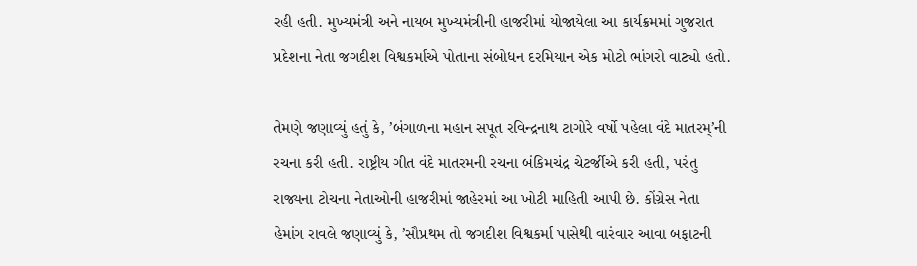રહી હતી. મુખ્યમંત્રી અને નાયબ મુખ્યમંત્રીની હાજરીમાં યોજાયેલા આ કાર્યક્રમમાં ગુજરાત પ્રદેશના નેતા જગદીશ વિશ્વકર્માએ પોતાના સંબોધન દરમિયાન એક મોટો ભાંગરો વાટ્યો હતો.

તેમણે જણાવ્યું હતું કે, ’બંગાળના મહાન સપૂત રવિન્દ્રનાથ ટાગોરે વર્ષો પહેલા વંદે માતરમ્’ની રચના કરી હતી. રાષ્ટ્રીય ગીત વંદે માતરમની રચના બંકિમચંદ્ર ચેટર્જીએ કરી હતી, પરંતુ રાજ્યના ટોચના નેતાઓની હાજરીમાં જાહેરમાં આ ખોટી માહિતી આપી છે. કોંગ્રેસ નેતા હેમાંગ રાવલે જણાવ્યું કે, ’સૌપ્રથમ તો જગદીશ વિશ્વકર્મા પાસેથી વારંવાર આવા બફાટની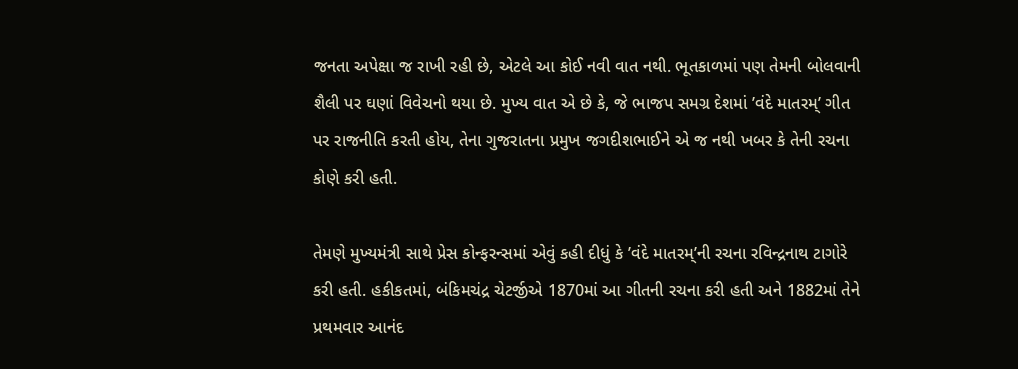જનતા અપેક્ષા જ રાખી રહી છે, એટલે આ કોઈ નવી વાત નથી. ભૂતકાળમાં પણ તેમની બોલવાની શૈલી પર ઘણાં વિવેચનો થયા છે. મુખ્ય વાત એ છે કે, જે ભાજપ સમગ્ર દેશમાં ’વંદે માતરમ્’ ગીત પર રાજનીતિ કરતી હોય, તેના ગુજરાતના પ્રમુખ જગદીશભાઈને એ જ નથી ખબર કે તેની રચના કોણે કરી હતી.

તેમણે મુખ્યમંત્રી સાથે પ્રેસ કોન્ફરન્સમાં એવું કહી દીધું કે ’વંદે માતરમ્’ની રચના રવિન્દ્રનાથ ટાગોરે કરી હતી. હકીકતમાં, બંકિમચંદ્ર ચેટર્જીએ 1870માં આ ગીતની રચના કરી હતી અને 1882માં તેને પ્રથમવાર આનંદ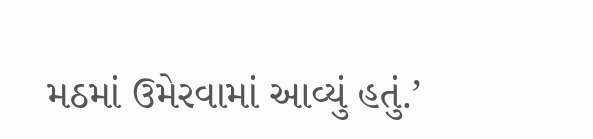મઠમાં ઉમેરવામાં આવ્યું હતું.’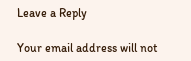Leave a Reply

Your email address will not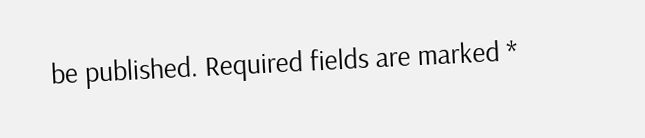be published. Required fields are marked *